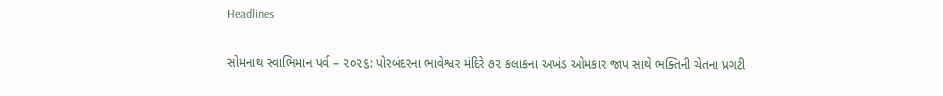Headlines

સોમનાથ સ્વાભિમાન પર્વ – ૨૦૨૬: પોરબંદરના ભાવેશ્વર મંદિરે ૭૨ કલાકના અખંડ ઓમકાર જાપ સાથે ભક્તિની ચેતના પ્રગટી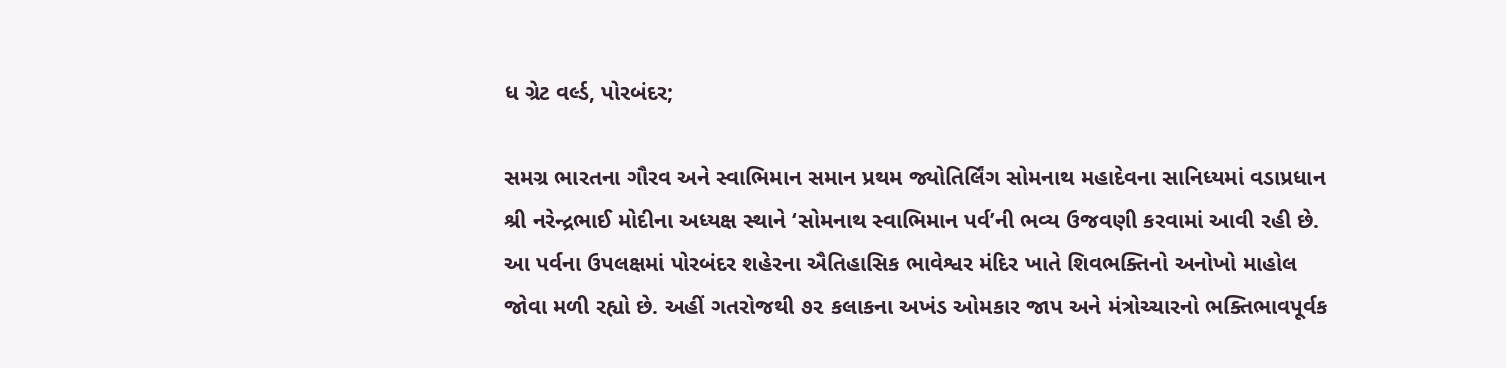ધ ગ્રેટ વર્લ્ડ, પોરબંદર;

સમગ્ર ભારતના ગૌરવ અને સ્વાભિમાન સમાન પ્રથમ જ્યોતિર્લિંગ સોમનાથ મહાદેવના સાનિધ્યમાં વડાપ્રધાન શ્રી નરેન્દ્રભાઈ મોદીના અધ્યક્ષ સ્થાને ‘સોમનાથ સ્વાભિમાન પર્વ’ની ભવ્ય ઉજવણી કરવામાં આવી રહી છે. આ પર્વના ઉપલક્ષમાં પોરબંદર શહેરના ઐતિહાસિક ભાવેશ્વર મંદિર ખાતે શિવભક્તિનો અનોખો માહોલ જોવા મળી રહ્યો છે. અહીં ગતરોજથી ૭૨ કલાકના અખંડ ઓમકાર જાપ અને મંત્રોચ્ચારનો ભક્તિભાવપૂર્વક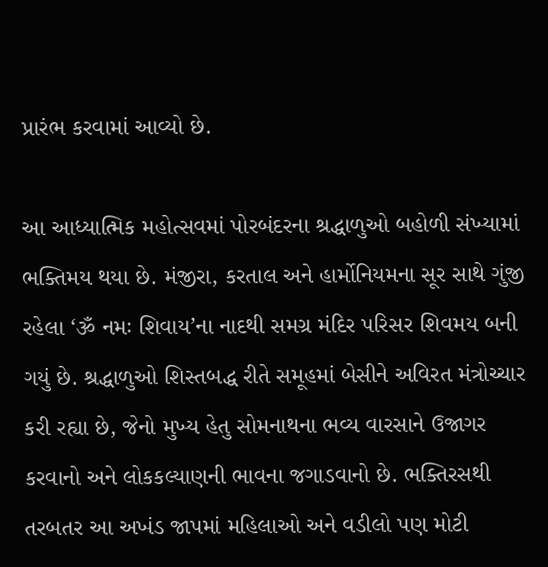પ્રારંભ કરવામાં આવ્યો છે.

આ આધ્યાત્મિક મહોત્સવમાં પોરબંદરના શ્રદ્ધાળુઓ બહોળી સંખ્યામાં ભક્તિમય થયા છે. મંજીરા, કરતાલ અને હાર્મોનિયમના સૂર સાથે ગુંજી રહેલા ‘ૐ નમઃ શિવાય’ના નાદથી સમગ્ર મંદિર પરિસર શિવમય બની ગયું છે. શ્રદ્ધાળુઓ શિસ્તબદ્ધ રીતે સમૂહમાં બેસીને અવિરત મંત્રોચ્ચાર કરી રહ્યા છે, જેનો મુખ્ય હેતુ સોમનાથના ભવ્ય વારસાને ઉજાગર કરવાનો અને લોકકલ્યાણની ભાવના જગાડવાનો છે. ભક્તિરસથી તરબતર આ અખંડ જાપમાં મહિલાઓ અને વડીલો પણ મોટી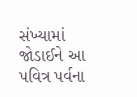સંખ્યામાં જોડાઈને આ પવિત્ર પર્વના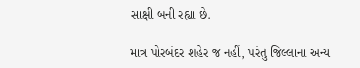સાક્ષી બની રહ્યા છે.

માત્ર પોરબંદર શહેર જ નહીં, પરંતુ જિલ્લાના અન્ય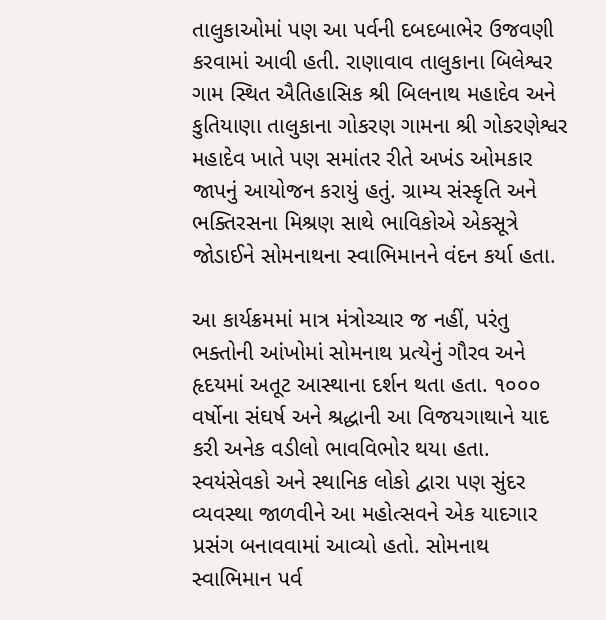તાલુકાઓમાં પણ આ પર્વની દબદબાભેર ઉજવણી કરવામાં આવી હતી. રાણાવાવ તાલુકાના બિલેશ્વર ગામ સ્થિત ઐતિહાસિક શ્રી બિલનાથ મહાદેવ અને કુતિયાણા તાલુકાના ગોકરણ ગામના શ્રી ગોકરણેશ્વર મહાદેવ ખાતે પણ સમાંતર રીતે અખંડ ઓમકાર જાપનું આયોજન કરાયું હતું. ગ્રામ્ય સંસ્કૃતિ અને ભક્તિરસના મિશ્રણ સાથે ભાવિકોએ એકસૂત્રે જોડાઈને સોમનાથના સ્વાભિમાનને વંદન કર્યા હતા.

આ કાર્યક્રમમાં માત્ર મંત્રોચ્ચાર જ નહીં, પરંતુ ભક્તોની આંખોમાં સોમનાથ પ્રત્યેનું ગૌરવ અને હૃદયમાં અતૂટ આસ્થાના દર્શન થતા હતા. ૧૦૦૦ વર્ષોના સંઘર્ષ અને શ્રદ્ધાની આ વિજયગાથાને યાદ કરી અનેક વડીલો ભાવવિભોર થયા હતા. સ્વયંસેવકો અને સ્થાનિક લોકો દ્વારા પણ સુંદર વ્યવસ્થા જાળવીને આ મહોત્સવને એક યાદગાર પ્રસંગ બનાવવામાં આવ્યો હતો. સોમનાથ સ્વાભિમાન પર્વ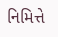નિમિત્તે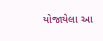યોજાયેલા આ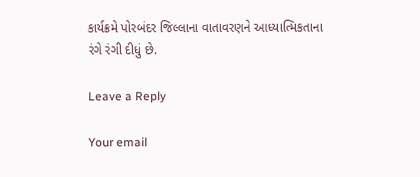કાર્યક્રમે પોરબંદર જિલ્લાના વાતાવરણને આધ્યાત્મિકતાના રંગે રંગી દીધું છે.

Leave a Reply

Your email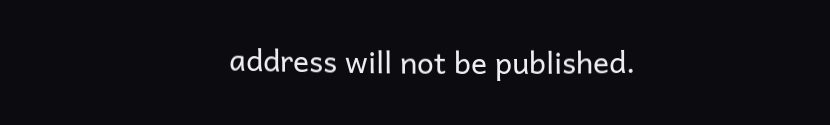address will not be published.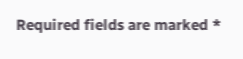Required fields are marked *